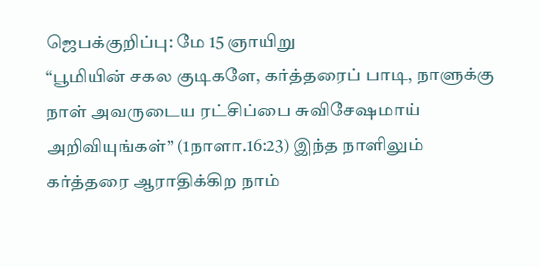ஜெபக்குறிப்பு: மே 15 ஞாயிறு
“பூமியின் சகல குடிகளே, கர்த்தரைப் பாடி, நாளுக்கு நாள் அவருடைய ரட்சிப்பை சுவிசேஷமாய் அறிவியுங்கள்” (1நாளா.16:23) இந்த நாளிலும் கர்த்தரை ஆராதிக்கிற நாம்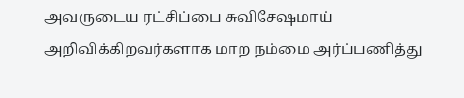அவருடைய ரட்சிப்பை சுவிசேஷமாய் அறிவிக்கிறவர்களாக மாற நம்மை அர்ப்பணித்து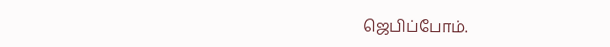ஜெபிப்போம்.